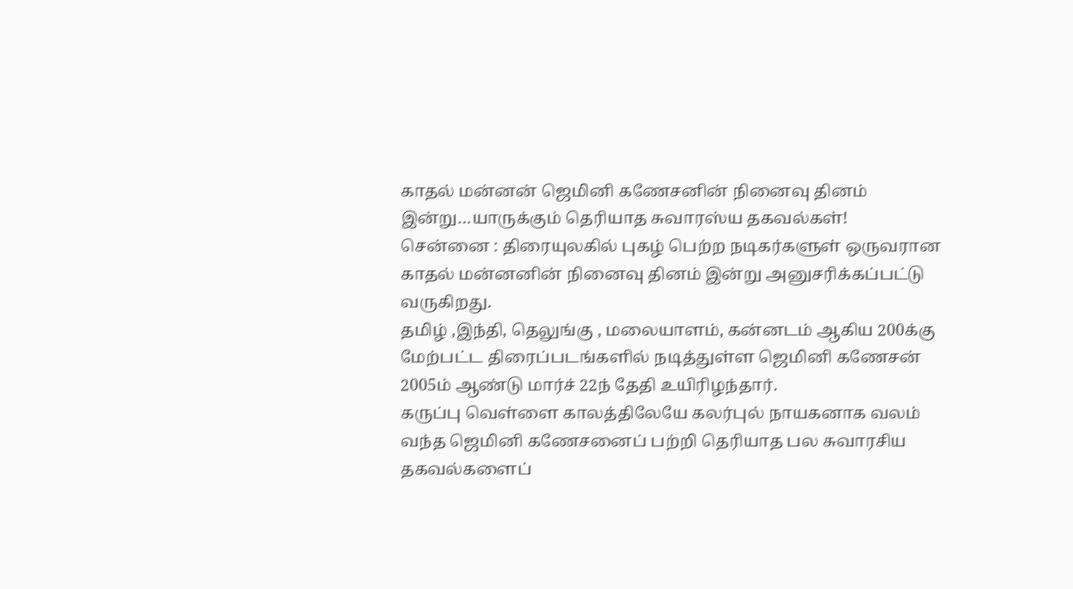காதல் மன்னன் ஜெமினி கணேசனின் நினைவு தினம் இன்று…யாருக்கும் தெரியாத சுவாரஸ்ய தகவல்கள்!
சென்னை : திரையுலகில் புகழ் பெற்ற நடிகர்களுள் ஒருவரான காதல் மன்னனின் நினைவு தினம் இன்று அனுசரிக்கப்பட்டு வருகிறது.
தமிழ் ,இந்தி, தெலுங்கு , மலையாளம், கன்னடம் ஆகிய 200க்கு மேற்பட்ட திரைப்படங்களில் நடித்துள்ள ஜெமினி கணேசன் 2005ம் ஆண்டு மார்ச் 22ந் தேதி உயிரிழந்தார்.
கருப்பு வெள்ளை காலத்திலேயே கலர்புல் நாயகனாக வலம் வந்த ஜெமினி கணேசனைப் பற்றி தெரியாத பல சுவாரசிய தகவல்களைப்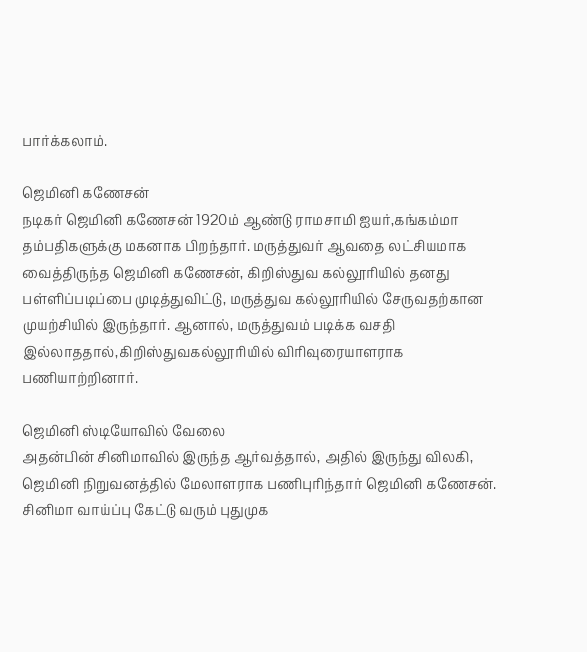பார்க்கலாம்.

ஜெமினி கணேசன்
நடிகர் ஜெமினி கணேசன் 1920ம் ஆண்டு ராமசாமி ஐயர்,கங்கம்மா தம்பதிகளுக்கு மகனாக பிறந்தார். மருத்துவர் ஆவதை லட்சியமாக வைத்திருந்த ஜெமினி கணேசன், கிறிஸ்துவ கல்லூரியில் தனது பள்ளிப்படிப்பை முடித்துவிட்டு, மருத்துவ கல்லூரியில் சேருவதற்கான முயற்சியில் இருந்தார். ஆனால், மருத்துவம் படிக்க வசதி இல்லாததால்,கிறிஸ்துவகல்லூரியில் விரிவுரையாளராக பணியாற்றினார்.

ஜெமினி ஸ்டியோவில் வேலை
அதன்பின் சினிமாவில் இருந்த ஆர்வத்தால், அதில் இருந்து விலகி, ஜெமினி நிறுவனத்தில் மேலாளராக பணிபுரிந்தார் ஜெமினி கணேசன். சினிமா வாய்ப்பு கேட்டு வரும் புதுமுக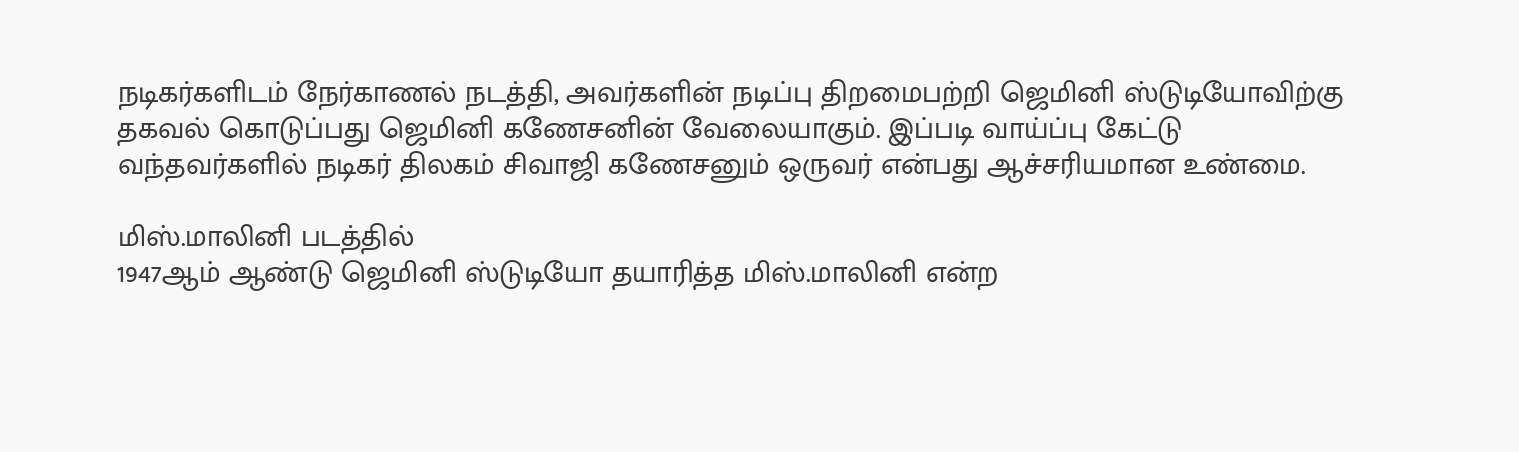நடிகர்களிடம் நேர்காணல் நடத்தி, அவர்களின் நடிப்பு திறமைபற்றி ஜெமினி ஸ்டுடியோவிற்கு தகவல் கொடுப்பது ஜெமினி கணேசனின் வேலையாகும். இப்படி வாய்ப்பு கேட்டு வந்தவர்களில் நடிகர் திலகம் சிவாஜி கணேசனும் ஒருவர் என்பது ஆச்சரியமான உண்மை.

மிஸ்.மாலினி படத்தில்
1947ஆம் ஆண்டு ஜெமினி ஸ்டுடியோ தயாரித்த மிஸ்.மாலினி என்ற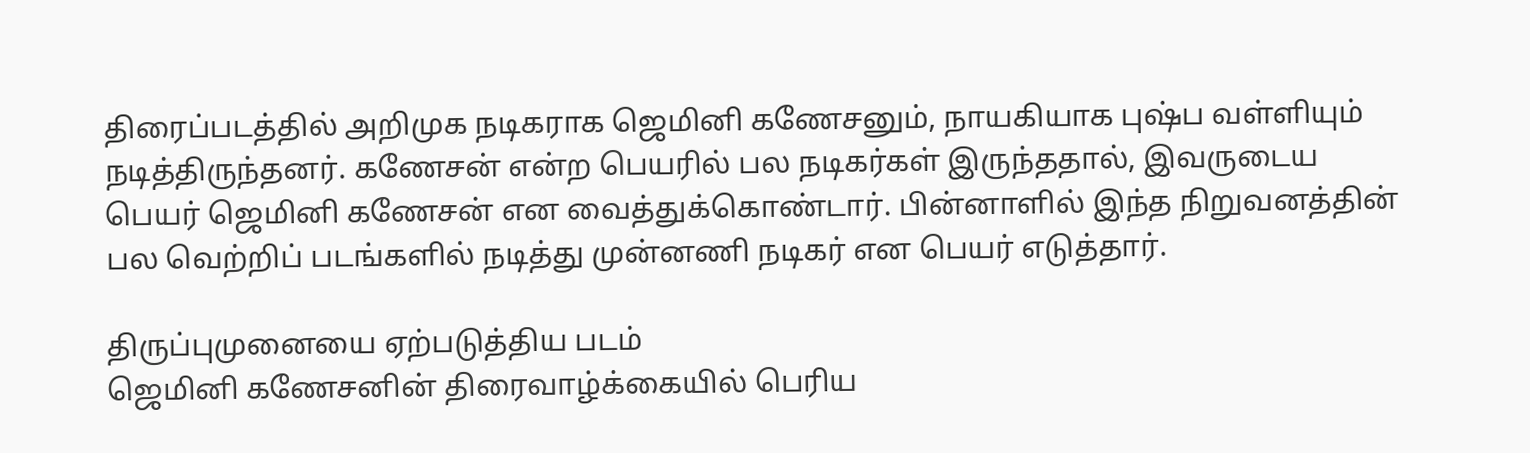திரைப்படத்தில் அறிமுக நடிகராக ஜெமினி கணேசனும், நாயகியாக புஷ்ப வள்ளியும் நடித்திருந்தனர். கணேசன் என்ற பெயரில் பல நடிகர்கள் இருந்ததால், இவருடைய பெயர் ஜெமினி கணேசன் என வைத்துக்கொண்டார். பின்னாளில் இந்த நிறுவனத்தின் பல வெற்றிப் படங்களில் நடித்து முன்னணி நடிகர் என பெயர் எடுத்தார்.

திருப்புமுனையை ஏற்படுத்திய படம்
ஜெமினி கணேசனின் திரைவாழ்க்கையில் பெரிய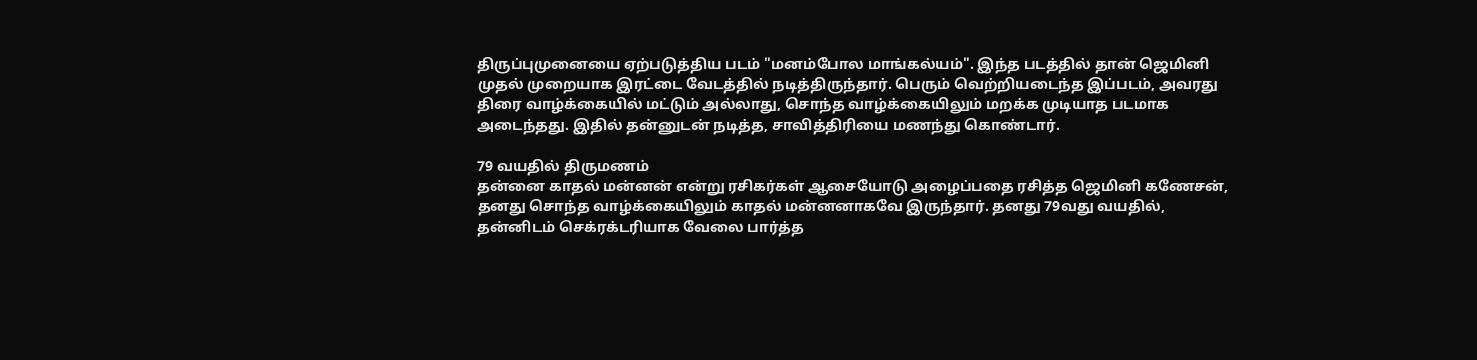திருப்புமுனையை ஏற்படுத்திய படம் "மனம்போல மாங்கல்யம்". இந்த படத்தில் தான் ஜெமினி முதல் முறையாக இரட்டை வேடத்தில் நடித்திருந்தார். பெரும் வெற்றியடைந்த இப்படம், அவரது திரை வாழ்க்கையில் மட்டும் அல்லாது, சொந்த வாழ்க்கையிலும் மறக்க முடியாத படமாக அடைந்தது. இதில் தன்னுடன் நடித்த, சாவித்திரியை மணந்து கொண்டார்.

79 வயதில் திருமணம்
தன்னை காதல் மன்னன் என்று ரசிகர்கள் ஆசையோடு அழைப்பதை ரசித்த ஜெமினி கணேசன், தனது சொந்த வாழ்க்கையிலும் காதல் மன்னனாகவே இருந்தார். தனது 79வது வயதில், தன்னிடம் செக்ரக்டரியாக வேலை பார்த்த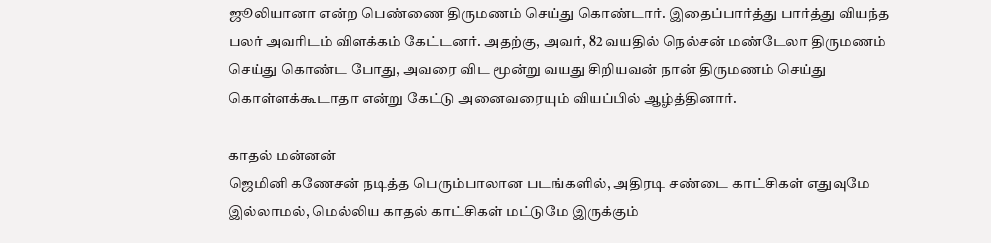ஜூலியானா என்ற பெண்ணை திருமணம் செய்து கொண்டார். இதைப்பார்த்து பார்த்து வியந்த பலர் அவரிடம் விளக்கம் கேட்டனர். அதற்கு, அவர், 82 வயதில் நெல்சன் மண்டேலா திருமணம் செய்து கொண்ட போது, அவரை விட மூன்று வயது சிறியவன் நான் திருமணம் செய்து கொள்ளக்கூடாதா என்று கேட்டு அனைவரையும் வியப்பில் ஆழ்த்தினார்.

காதல் மன்னன்
ஜெமினி கணேசன் நடித்த பெரும்பாலான படங்களில், அதிரடி சண்டை காட்சிகள் எதுவுமே இல்லாமல், மெல்லிய காதல் காட்சிகள் மட்டுமே இருக்கும்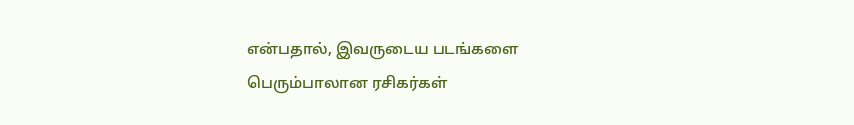என்பதால், இவருடைய படங்களை பெரும்பாலான ரசிகர்கள்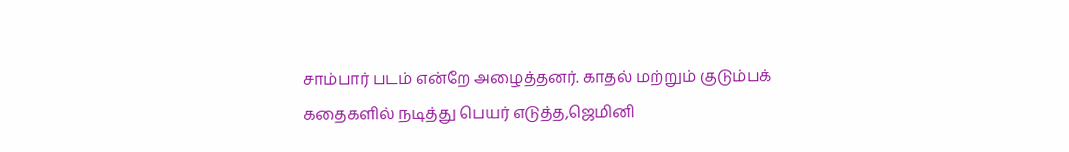சாம்பார் படம் என்றே அழைத்தனர். காதல் மற்றும் குடும்பக் கதைகளில் நடித்து பெயர் எடுத்த,ஜெமினி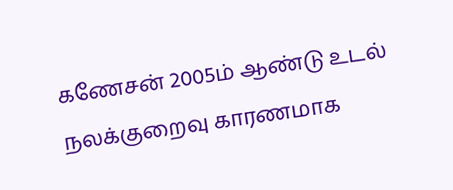கணேசன் 2005ம் ஆண்டு உடல் நலக்குறைவு காரணமாக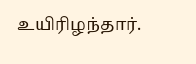உயிரிழந்தார்.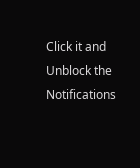Click it and Unblock the Notifications